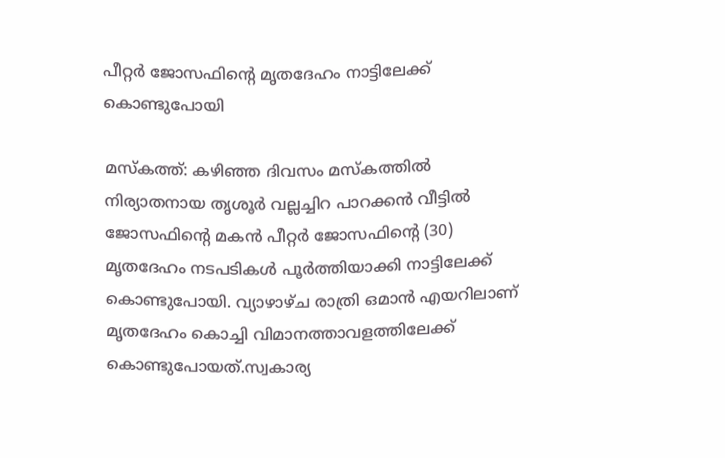പീറ്റർ ജോസഫിന്‍റെ മൃതദേഹം നാട്ടിലേക്ക് കൊണ്ടുപോയി

മസ്കത്ത്: കഴിഞ്ഞ ദിവസം മസ്കത്തിൽ നിര്യാതനായ തൃശൂർ വല്ലച്ചിറ പാറക്കൻ വീട്ടിൽ ജോസഫിന്‍റെ മകൻ പീറ്റർ ജോസഫിന്‍റെ (30) മൃതദേഹം നടപടികൾ പൂർത്തിയാക്കി നാട്ടിലേക്ക് കൊണ്ടുപോയി. വ്യാഴാഴ്ച രാത്രി ഒമാൻ എയറിലാണ് മൃതദേഹം കൊച്ചി വിമാനത്താവളത്തിലേക്ക് കൊണ്ടുപോയത്.സ്വകാര്യ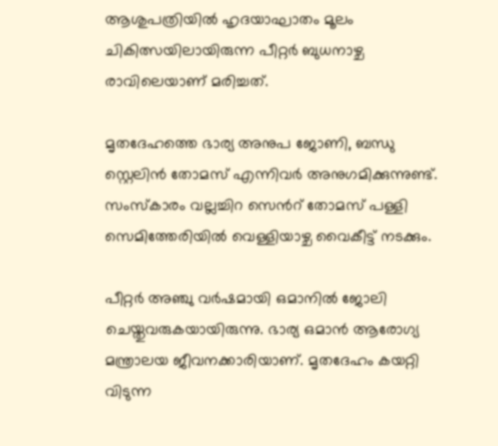ആശുപത്രിയിൽ ഹൃദയാഘാതം മൂലം ചികിത്സയിലായിരുന്ന പീറ്റർ ബുധനാഴ്ച രാവിലെയാണ് മരിച്ചത്.

മൃതദേഹത്തെ ഭാര്യ അനുപ ജോണി, ബന്ധു സ്റ്റെലിൻ തോമസ് എന്നിവർ അനുഗമിക്കുന്നുണ്ട്. സംസ്കാരം വല്ലച്ചിറ സെന്‍റ് തോമസ് പള്ളി സെമിത്തേരിയിൽ വെള്ളിയാഴ്ച വൈകീട്ട് നടക്കും.

പീറ്റർ അഞ്ചു വർഷമായി ഒമാനിൽ ജോലി ചെയ്തുവരുകയായിരുന്നു. ഭാര്യ ഒമാൻ ആരോഗ്യ മന്ത്രാലയ ജീവനക്കാരിയാണ്. മൃതദേഹം കയറ്റി വിടുന്ന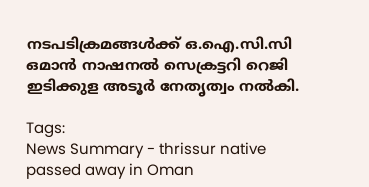നടപടിക്രമങ്ങൾക്ക് ഒ.ഐ.സി.സി ഒമാൻ നാഷനൽ സെക്രട്ടറി റെജി ഇടിക്കുള അടൂർ നേതൃത്വം നൽകി.

Tags:
News Summary - thrissur native passed away in Oman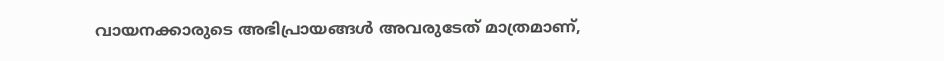വായനക്കാരുടെ അഭിപ്രായങ്ങള്‍ അവരുടേത് മാത്രമാണ്,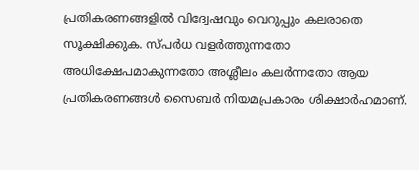പ്രതികരണങ്ങളിൽ വിദ്വേഷവും വെറുപ്പും കലരാതെ സൂക്ഷിക്കുക. സ്പർധ വളർത്തുന്നതോ അധിക്ഷേപമാകുന്നതോ അശ്ലീലം കലർന്നതോ ആയ പ്രതികരണങ്ങൾ സൈബർ നിയമപ്രകാരം ശിക്ഷാർഹമാണ്.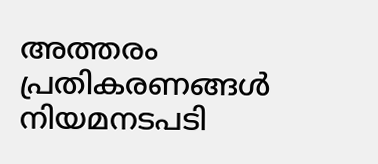അത്തരം പ്രതികരണങ്ങൾ നിയമനടപടി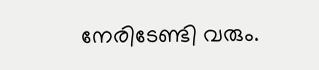നേരിടേണ്ടി വരും.